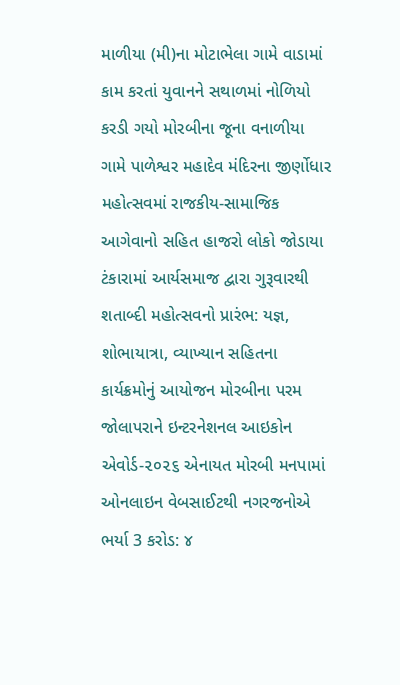માળીયા (મી)ના મોટાભેલા ગામે વાડામાં કામ કરતાં યુવાનને સથાળમાં નોળિયો કરડી ગયો મોરબીના જૂના વનાળીયા ગામે પાળેશ્વર મહાદેવ મંદિરના જીર્ણોધાર મહોત્સવમાં રાજકીય-સામાજિક આગેવાનો સહિત હાજરો લોકો જોડાયા ટંકારામાં આર્યસમાજ દ્વારા ગુરૂવારથી શતાબ્દી મહોત્સવનો પ્રારંભ: યજ્ઞ, શોભાયાત્રા, વ્યાખ્યાન સહિતના કાર્યક્રમોનું આયોજન મોરબીના પરમ જોલાપરાને ઇન્ટરનેશનલ આઇકોન એવોર્ડ-૨૦૨૬ એનાયત મોરબી મનપામાં ઓનલાઇન વેબસાઈટથી નગરજનોએ ભર્યા 3 કરોડ: ૪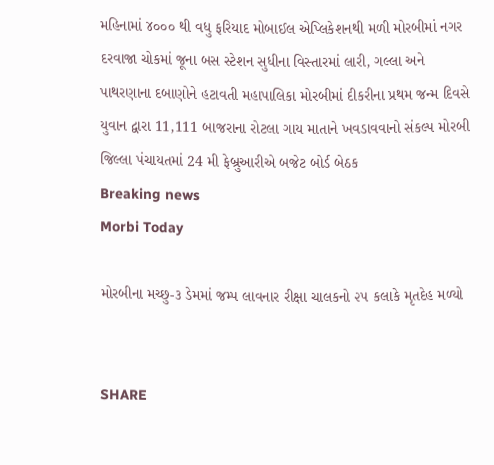મહિનામાં ૪૦૦૦ થી વધુ ફરિયાદ મોબાઈલ એપ્લિકેશનથી મળી મોરબીમાં નગર દરવાજા ચોકમાં જૂના બસ સ્ટેશન સુધીના વિસ્તારમાં લારી, ગલ્લા અને પાથરણાના દબાણોને હટાવતી મહાપાલિકા મોરબીમાં દીકરીના પ્રથમ જન્મ દિવસે યુવાન દ્વારા 11,111 બાજરાના રોટલા ગાય માતાને ખવડાવવાનો સંકલ્પ મોરબી જિલ્લા પંચાયતમાં 24 મી ફેબ્રુઆરીએ બજેટ બોર્ડ બેઠક
Breaking news
Morbi Today

મોરબીના મચ્છુ-૩ ડેમમાં જમ્પ લાવનાર રીક્ષા ચાલકનો ૨૫ કલાકે મૃતદેહ મળ્યો


SHARE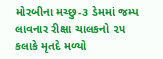મોરબીના મચ્છુ-૩ ડેમમાં જમ્પ લાવનાર રીક્ષા ચાલકનો ૨૫ કલાકે મૃતદે મળ્યો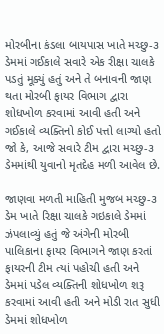મોરબીના કંડલા બાયપાસ ખાતે મચ્છુ-૩ ડેમમાં ગઈકાલે સવારે એક રીક્ષા ચાલકે પડતું મૂક્યું હતું અને તે બનાવની જાણ થતા મોરબી ફાયર વિભાગ દ્વારા શોધખોળ કરવામાં આવી હતી અને ગઈકાલે વ્યક્તિનો કોઈ પત્તો લાગ્યો હતો જો કે, આજે સવારે ટીમ દ્વારા મચ્છુ-૩ ડેમમાંથી યુવાનો મૃતદેહ મળી આવેલ છે.

જાણવા મળતી માહિતી મુજબ મચ્છુ-૩ ડેમ ખાતે રિક્ષા ચાલકે ગઇકાલે ડેમમાં ઝંપલાવ્યું હતું જે અંગેની મોરબી પાલિકાના ફાયર વિભાગને જાણ કરતાં ફાયરની ટીમ ત્યાં પહોચી હતી અને ડેમમાં પડેલ વ્યક્તિની શોધખોળ શરૂ કરવામાં આવી હતી અને મોડી રાત સુધી ડેમમાં શોધખોળ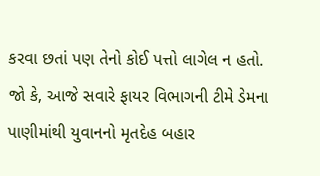કરવા છતાં પણ તેનો કોઈ પત્તો લાગેલ ન હતો. જો કે, આજે સવારે ફાયર વિભાગની ટીમે ડેમના પાણીમાંથી યુવાનનો મૃતદેહ બહાર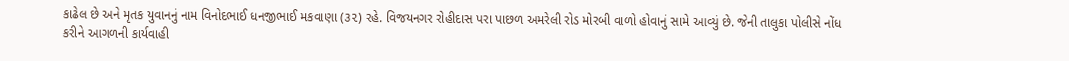કાઢેલ છે અને મૃતક યુવાનનું નામ વિનોદભાઈ ધનજીભાઈ મકવાણા (૩૨) રહે. વિજયનગર રોહીદાસ પરા પાછળ અમરેલી રોડ મોરબી વાળો હોવાનું સામે આવ્યું છે. જેની તાલુકા પોલીસે નોંધ કરીને આગળની કાર્યવાહી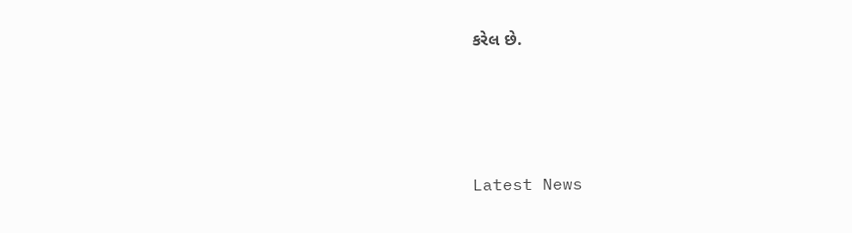કરેલ છે.






Latest News